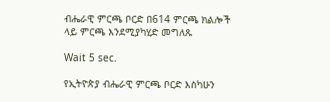ብሔራዊ ምርጫ ቦርድ በ614 ምርጫ ክልሎች ላይ ምርጫ እንደሚያካሂድ መግለጹ

Wait 5 sec.

የኢትዮጵያ ብሔራዊ ምርጫ ቦርድ እስካሁን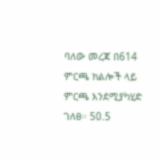ባለው መረጃ በ614 ምርጫ ክልሎች ላይ ምርጫ እንደሚያካሂድ ገለፀ። 50.5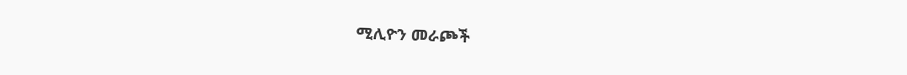ሚሊዮን መራጮች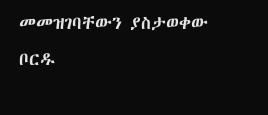መመዝገባቸውን ያስታወቀው ቦርዱ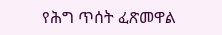የሕግ ጥሰት ፈጽመዋል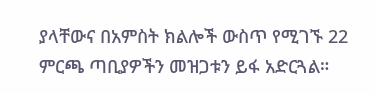ያላቸውና በአምስት ክልሎች ውስጥ የሚገኙ 22 ምርጫ ጣቢያዎችን መዝጋቱን ይፋ አድርጓል።